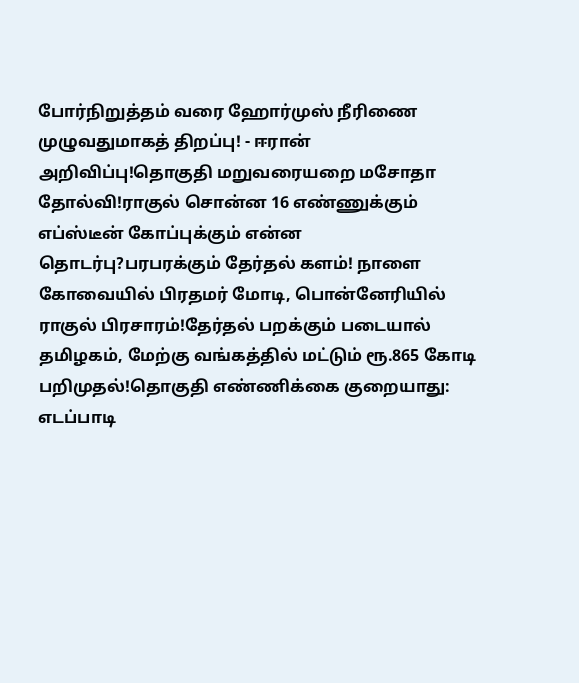போர்நிறுத்தம் வரை ஹோர்முஸ் நீரிணை முழுவதுமாகத் திறப்பு! - ஈரான் அறிவிப்பு!தொகுதி மறுவரையறை மசோதா தோல்வி!ராகுல் சொன்ன 16 எண்ணுக்கும் எப்ஸ்டீன் கோப்புக்கும் என்ன தொடர்பு?பரபரக்கும் தேர்தல் களம்! நாளை கோவையில் பிரதமர் மோடி, பொன்னேரியில் ராகுல் பிரசாரம்!தேர்தல் பறக்கும் படையால் தமிழகம், மேற்கு வங்கத்தில் மட்டும் ரூ.865 கோடி பறிமுதல்!தொகுதி எண்ணிக்கை குறையாது: எடப்பாடி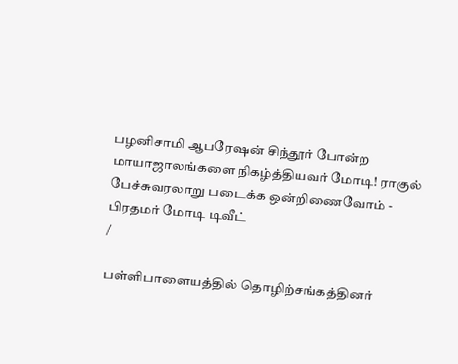பழனிசாமி ஆபரேஷன் சிந்தூர் போன்ற மாயாஜாலங்களை நிகழ்த்தியவர் மோடி! ராகுல் பேச்சுவரலாறு படைக்க ஒன்றிணைவோம் - பிரதமர் மோடி டிவீட்
/

பள்ளிபாளையத்தில் தொழிற்சங்கத்தினர்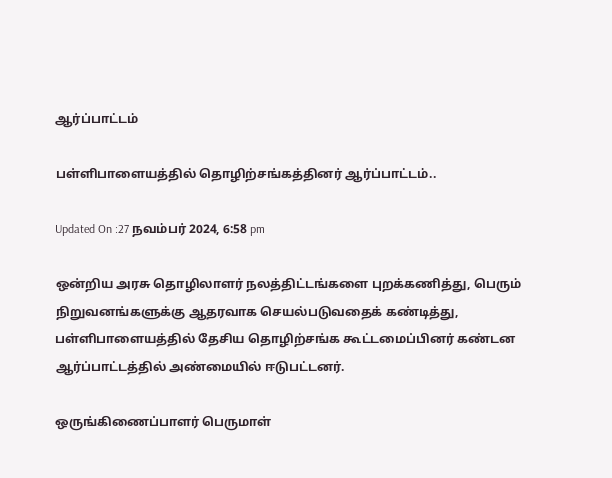ஆர்ப்பாட்டம்

பள்ளிபாளையத்தில் தொழிற்சங்கத்தினர் ஆர்ப்பாட்டம்..

Updated On :27 நவம்பர் 2024, 6:58 pm

ஒன்றிய அரசு தொழிலாளர் நலத்திட்டங்களை புறக்கணித்து, பெரும் நிறுவனங்களுக்கு ஆதரவாக செயல்படுவதைக் கண்டித்து, பள்ளிபாளையத்தில் தேசிய தொழிற்சங்க கூட்டமைப்பினர் கண்டன ஆர்ப்பாட்டத்தில் அண்மையில் ஈடுபட்டனர்.

ஒருங்கிணைப்பாளர் பெருமாள்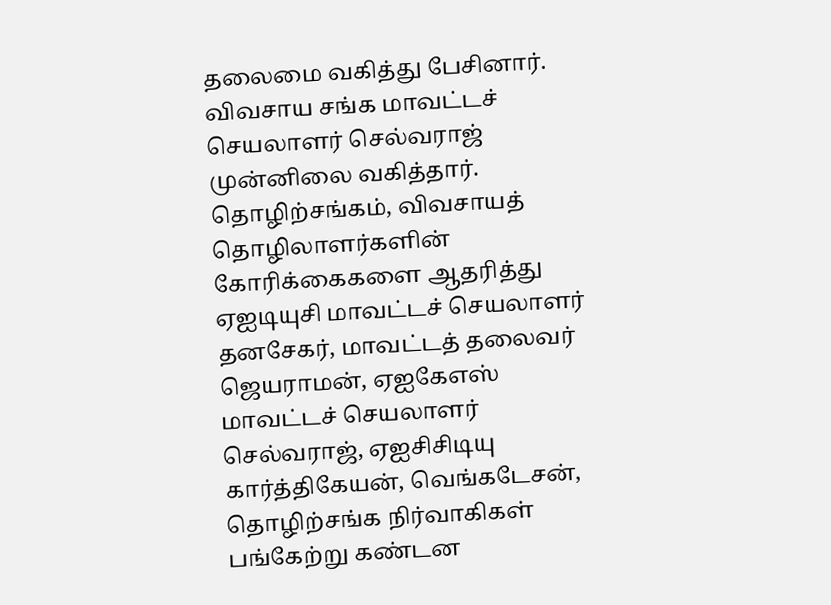தலைமை வகித்து பேசினார். விவசாய சங்க மாவட்டச் செயலாளர் செல்வராஜ் முன்னிலை வகித்தார். தொழிற்சங்கம், விவசாயத் தொழிலாளர்களின் கோரிக்கைகளை ஆதரித்து ஏஐடியுசி மாவட்டச் செயலாளர் தனசேகர், மாவட்டத் தலைவர் ஜெயராமன், ஏஐகேஎஸ் மாவட்டச் செயலாளர் செல்வராஜ், ஏஐசிசிடியு கார்த்திகேயன், வெங்கடேசன், தொழிற்சங்க நிர்வாகிகள் பங்கேற்று கண்டன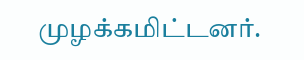முழக்கமிட்டனர்.